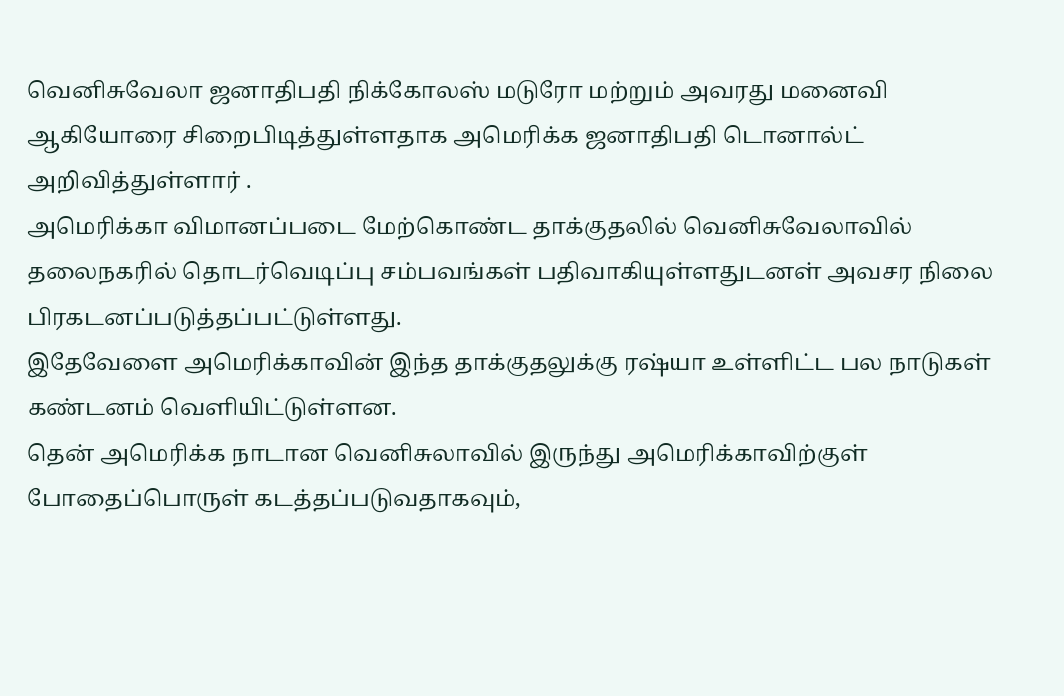வெனிசுவேலா ஜனாதிபதி நிக்கோலஸ் மடுரோ மற்றும் அவரது மனைவி ஆகியோரை சிறைபிடித்துள்ளதாக அமெரிக்க ஜனாதிபதி டொனால்ட் அறிவித்துள்ளார் .
அமெரிக்கா விமானப்படை மேற்கொண்ட தாக்குதலில் வெனிசுவேலாவில் தலைநகரில் தொடர்வெடிப்பு சம்பவங்கள் பதிவாகியுள்ளதுடனள் அவசர நிலை பிரகடனப்படுத்தப்பட்டுள்ளது.
இதேவேளை அமெரிக்காவின் இந்த தாக்குதலுக்கு ரஷ்யா உள்ளிட்ட பல நாடுகள் கண்டனம் வெளியிட்டுள்ளன.
தென் அமெரிக்க நாடான வெனிசுலாவில் இருந்து அமெரிக்காவிற்குள் போதைப்பொருள் கடத்தப்படுவதாகவும்,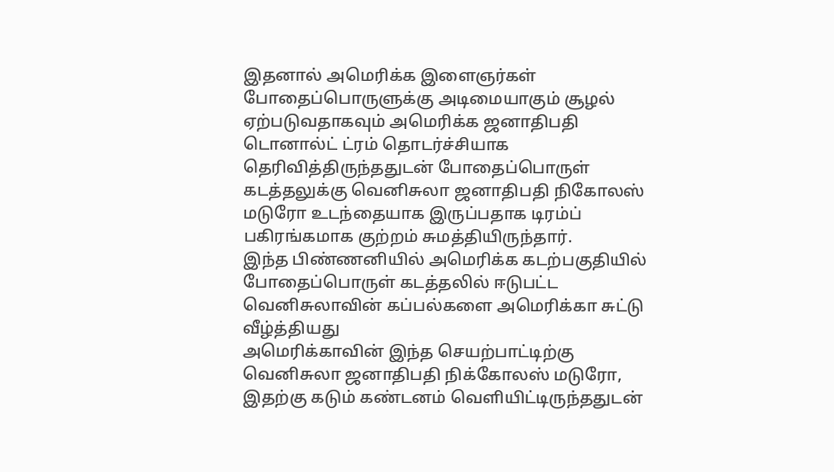இதனால் அமெரிக்க இளைஞர்கள் போதைப்பொருளுக்கு அடிமையாகும் சூழல் ஏற்படுவதாகவும் அமெரிக்க ஜனாதிபதி டொனால்ட் ட்ரம் தொடர்ச்சியாக தெரிவித்திருந்ததுடன் போதைப்பொருள் கடத்தலுக்கு வெனிசுலா ஜனாதிபதி நிகோலஸ் மடுரோ உடந்தையாக இருப்பதாக டிரம்ப் பகிரங்கமாக குற்றம் சுமத்தியிருந்தார்.
இந்த பிண்ணனியில் அமெரிக்க கடற்பகுதியில் போதைப்பொருள் கடத்தலில் ஈடுபட்ட வெனிசுலாவின் கப்பல்களை அமெரிக்கா சுட்டு வீழ்த்தியது
அமெரிக்காவின் இந்த செயற்பாட்டிற்கு வெனிசுலா ஜனாதிபதி நிக்கோலஸ் மடுரோ, இதற்கு கடும் கண்டனம் வெளியிட்டிருந்ததுடன்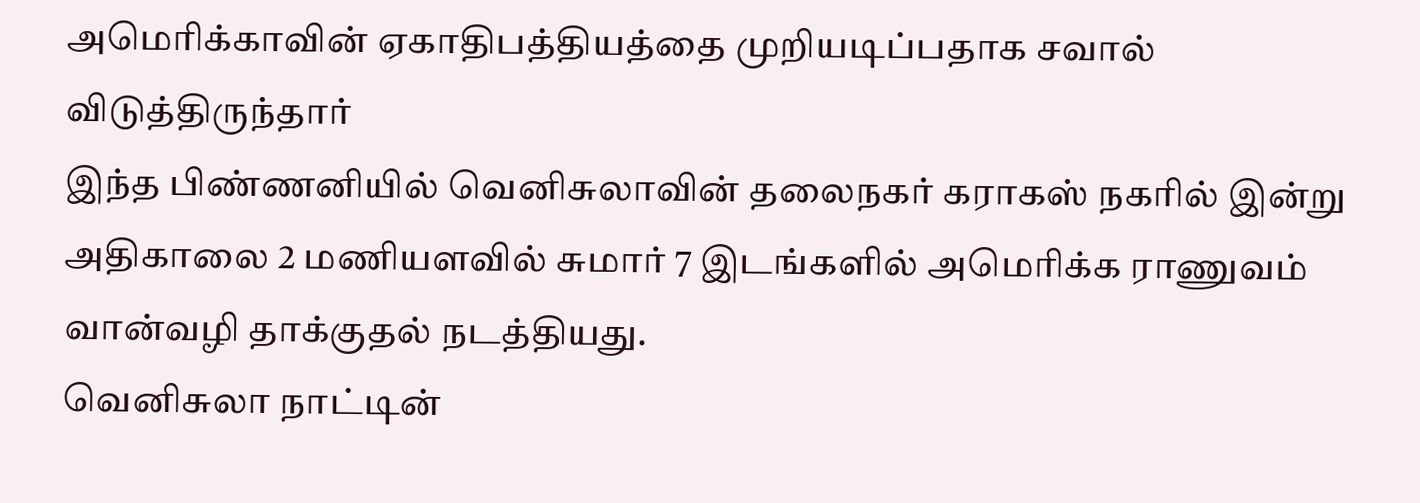அமெரிக்காவின் ஏகாதிபத்தியத்தை முறியடிப்பதாக சவால் விடுத்திருந்தார்
இந்த பிண்ணனியில் வெனிசுலாவின் தலைநகர் கராகஸ் நகரில் இன்று அதிகாலை 2 மணியளவில் சுமார் 7 இடங்களில் அமெரிக்க ராணுவம் வான்வழி தாக்குதல் நடத்தியது.
வெனிசுலா நாட்டின்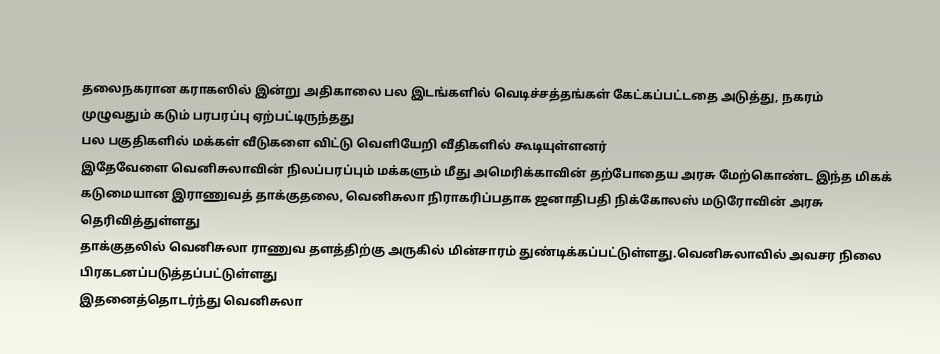தலைநகரான கராகஸில் இன்று அதிகாலை பல இடங்களில் வெடிச்சத்தங்கள் கேட்கப்பட்டதை அடுத்து, நகரம் முழுவதும் கடும் பரபரப்பு ஏற்பட்டிருந்தது
பல பகுதிகளில் மக்கள் வீடுகளை விட்டு வெளியேறி வீதிகளில் கூடியுள்ளனர்
இதேவேளை வெனிசுலாவின் நிலப்பரப்பும் மக்களும் மீது அமெரிக்காவின் தற்போதைய அரசு மேற்கொண்ட இந்த மிகக் கடுமையான இராணுவத் தாக்குதலை, வெனிசுலா நிராகரிப்பதாக ஜனாதிபதி நிக்கோலஸ் மடுரோவின் அரசு தெரிவித்துள்ளது
தாக்குதலில் வெனிசுலா ராணுவ தளத்திற்கு அருகில் மின்சாரம் துண்டிக்கப்பட்டுள்ளது.வெனிசுலாவில் அவசர நிலை பிரகடனப்படுத்தப்பட்டுள்ளது
இதனைத்தொடர்ந்து வெனிசுலா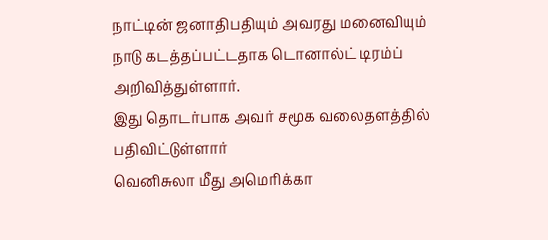நாட்டின் ஜனாதிபதியும் அவரது மனைவியும் நாடு கடத்தப்பட்டதாக டொனால்ட் டிரம்ப் அறிவித்துள்ளார்.
இது தொடர்பாக அவர் சமூக வலைதளத்தில் பதிவிட்டுள்ளார்
வெனிசுலா மீது அமெரிக்கா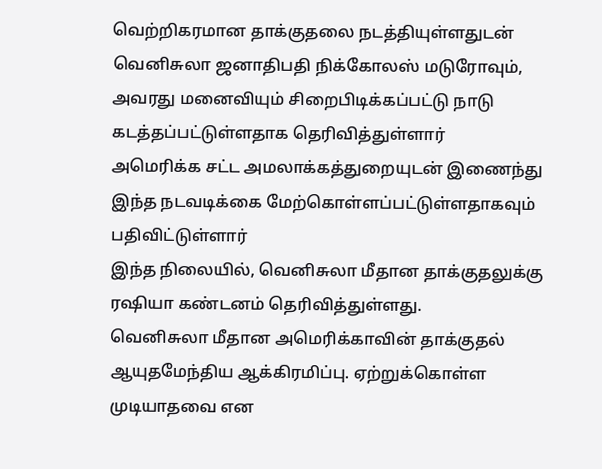வெற்றிகரமான தாக்குதலை நடத்தியுள்ளதுடன் வெனிசுலா ஜனாதிபதி நிக்கோலஸ் மடுரோவும், அவரது மனைவியும் சிறைபிடிக்கப்பட்டு நாடு கடத்தப்பட்டுள்ளதாக தெரிவித்துள்ளார்
அமெரிக்க சட்ட அமலாக்கத்துறையுடன் இணைந்து இந்த நடவடிக்கை மேற்கொள்ளப்பட்டுள்ளதாகவும் பதிவிட்டுள்ளார்
இந்த நிலையில், வெனிசுலா மீதான தாக்குதலுக்கு ரஷியா கண்டனம் தெரிவித்துள்ளது.
வெனிசுலா மீதான அமெரிக்காவின் தாக்குதல் ஆயுதமேந்திய ஆக்கிரமிப்பு. ஏற்றுக்கொள்ள முடியாதவை என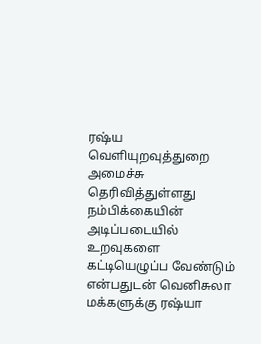ரஷ்ய வெளியுறவுத்துறை அமைச்சு தெரிவித்துள்ளது
நம்பிக்கையின் அடிப்படையில் உறவுகளை கட்டியெழுப்ப வேண்டும் என்பதுடன் வெனிசுலா மக்களுக்கு ரஷ்யா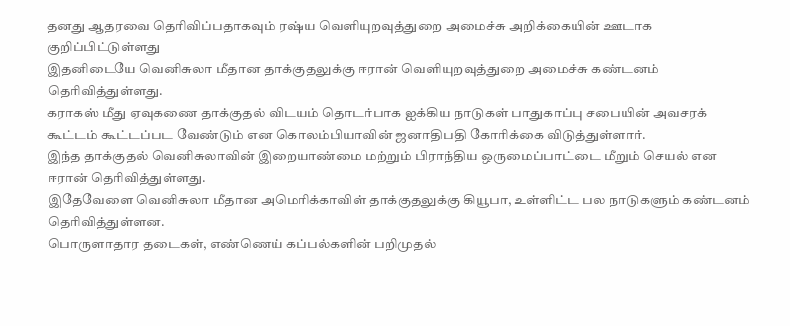தனது ஆதரவை தெரிவிப்பதாகவும் ரஷ்ய வெளியுறவுத்துறை அமைச்சு அறிக்கையின் ஊடாக குறிப்பிட்டுள்ளது
இதனிடையே வெனிசுலா மீதான தாக்குதலுக்கு ஈரான் வெளியுறவுத்துறை அமைச்சு கண்டனம் தெரிவித்துள்ளது.
கராகஸ் மீது ஏவுகணை தாக்குதல் விடயம் தொடர்பாக ஐக்கிய நாடுகள் பாதுகாப்பு சபையின் அவசரக் கூட்டம் கூட்டப்பட வேண்டும் என கொலம்பியாவின் ஜனாதிபதி கோரிக்கை விடுத்துள்ளார்.
இந்த தாக்குதல் வெனிசுலாவின் இறையாண்மை மற்றும் பிராந்திய ஒருமைப்பாட்டை மீறும் செயல் என ஈரான் தெரிவித்துள்ளது.
இதேவேளை வெனிசுலா மீதான அமெரிக்காவிள் தாக்குதலுக்கு கியூபா, உள்ளிட்ட பல நாடுகளும் கண்டனம் தெரிவித்துள்ளன.
பொருளாதார தடைகள், எண்ணெய் கப்பல்களின் பறிமுதல்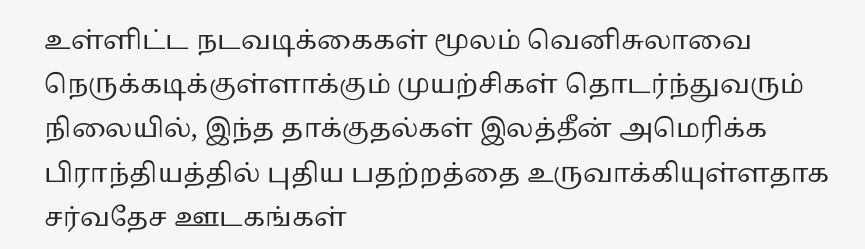உள்ளிட்ட நடவடிக்கைகள் மூலம் வெனிசுலாவை நெருக்கடிக்குள்ளாக்கும் முயற்சிகள் தொடர்ந்துவரும் நிலையில், இந்த தாக்குதல்கள் இலத்தீன் அமெரிக்க பிராந்தியத்தில் புதிய பதற்றத்தை உருவாக்கியுள்ளதாக சர்வதேச ஊடகங்கள்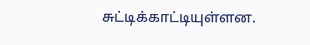சுட்டிக்காட்டியுள்ளன.